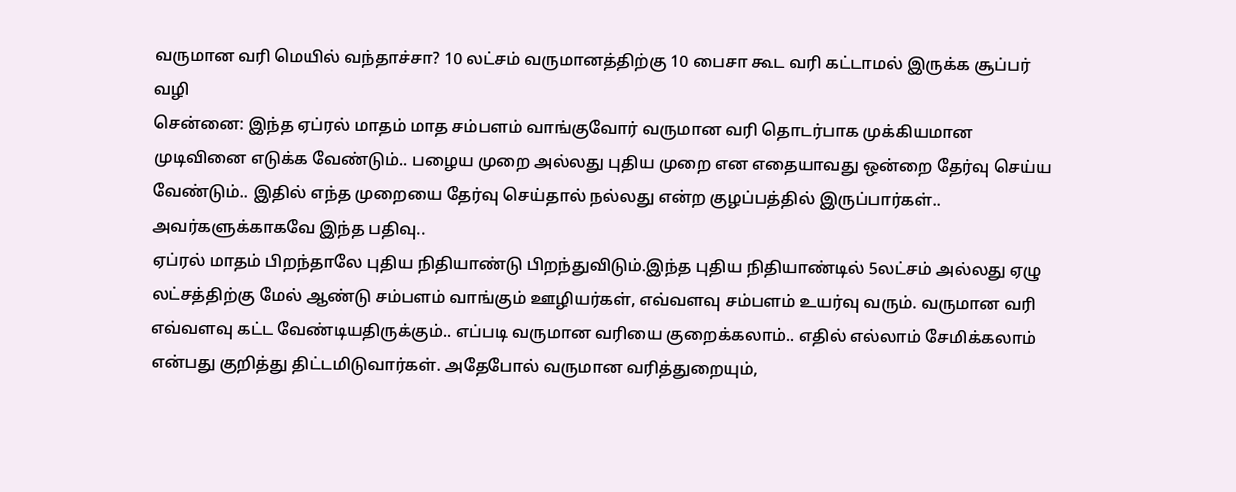வருமான வரி மெயில் வந்தாச்சா? 10 லட்சம் வருமானத்திற்கு 10 பைசா கூட வரி கட்டாமல் இருக்க சூப்பர் வழி
சென்னை: இந்த ஏப்ரல் மாதம் மாத சம்பளம் வாங்குவோர் வருமான வரி தொடர்பாக முக்கியமான முடிவினை எடுக்க வேண்டும்.. பழைய முறை அல்லது புதிய முறை என எதையாவது ஒன்றை தேர்வு செய்ய வேண்டும்.. இதில் எந்த முறையை தேர்வு செய்தால் நல்லது என்ற குழப்பத்தில் இருப்பார்கள்.. அவர்களுக்காகவே இந்த பதிவு..
ஏப்ரல் மாதம் பிறந்தாலே புதிய நிதியாண்டு பிறந்துவிடும்.இந்த புதிய நிதியாண்டில் 5லட்சம் அல்லது ஏழு லட்சத்திற்கு மேல் ஆண்டு சம்பளம் வாங்கும் ஊழியர்கள், எவ்வளவு சம்பளம் உயர்வு வரும். வருமான வரி எவ்வளவு கட்ட வேண்டியதிருக்கும்.. எப்படி வருமான வரியை குறைக்கலாம்.. எதில் எல்லாம் சேமிக்கலாம் என்பது குறித்து திட்டமிடுவார்கள். அதேபோல் வருமான வரித்துறையும்,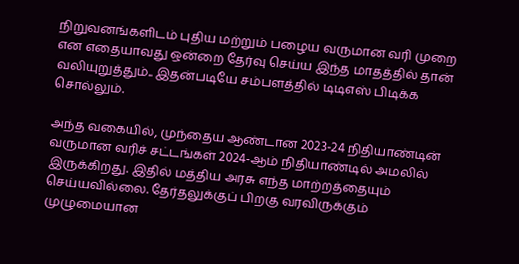நிறுவனங்களிடம் புதிய மற்றும் பழைய வருமான வரி முறை என எதையாவது ஒன்றை தேர்வு செய்ய இந்த மாதத்தில் தான் வலியுறுத்தும்.. இதன்படியே சம்பளத்தில் டிடிஎஸ் பிடிக்க சொல்லும்.

அந்த வகையில், முந்தைய ஆண்டான 2023-24 நிதியாண்டின் வருமான வரிச் சட்டங்கள் 2024-ஆம் நிதியாண்டில் அமலில் இருக்கிறது. இதில் மத்திய அரசு எந்த மாற்றத்தையும் செய்யவில்லை. தேர்தலுக்குப் பிறகு வரவிருக்கும் முழுமையான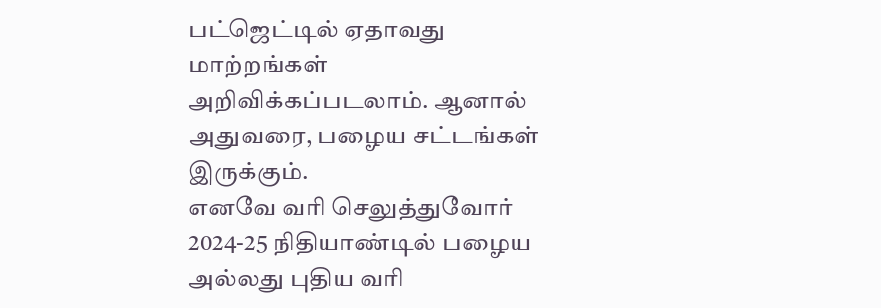பட்ஜெட்டில் ஏதாவது மாற்றங்கள் அறிவிக்கப்படலாம். ஆனால் அதுவரை, பழைய சட்டங்கள் இருக்கும்.
எனவே வரி செலுத்துவோர் 2024-25 நிதியாண்டில் பழைய அல்லது புதிய வரி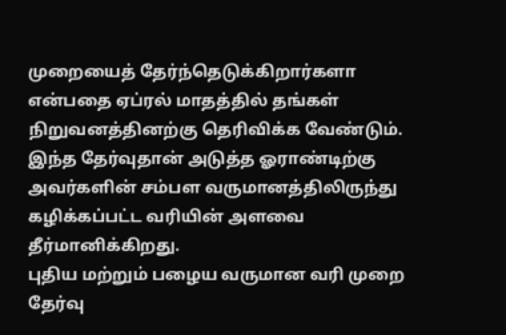முறையைத் தேர்ந்தெடுக்கிறார்களா என்பதை ஏப்ரல் மாதத்தில் தங்கள் நிறுவனத்தினற்கு தெரிவிக்க வேண்டும். இந்த தேர்வுதான் அடுத்த ஓராண்டிற்கு அவர்களின் சம்பள வருமானத்திலிருந்து கழிக்கப்பட்ட வரியின் அளவை தீர்மானிக்கிறது.
புதிய மற்றும் பழைய வருமான வரி முறை தேர்வு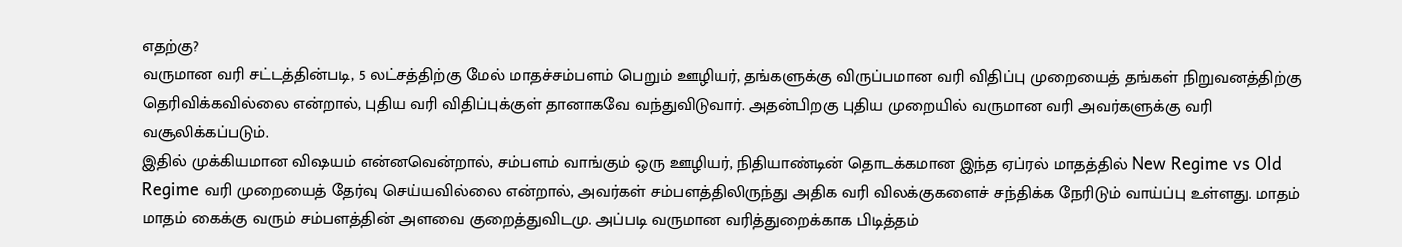எதற்கு?
வருமான வரி சட்டத்தின்படி, 5 லட்சத்திற்கு மேல் மாதச்சம்பளம் பெறும் ஊழியர், தங்களுக்கு விருப்பமான வரி விதிப்பு முறையைத் தங்கள் நிறுவனத்திற்கு தெரிவிக்கவில்லை என்றால், புதிய வரி விதிப்புக்குள் தானாகவே வந்துவிடுவார். அதன்பிறகு புதிய முறையில் வருமான வரி அவர்களுக்கு வரி வசூலிக்கப்படும்.
இதில் முக்கியமான விஷயம் என்னவென்றால், சம்பளம் வாங்கும் ஒரு ஊழியர், நிதியாண்டின் தொடக்கமான இந்த ஏப்ரல் மாதத்தில் New Regime vs Old Regime வரி முறையைத் தேர்வு செய்யவில்லை என்றால், அவர்கள் சம்பளத்திலிருந்து அதிக வரி விலக்குகளைச் சந்திக்க நேரிடும் வாய்ப்பு உள்ளது. மாதம் மாதம் கைக்கு வரும் சம்பளத்தின் அளவை குறைத்துவிடமு. அப்படி வருமான வரித்துறைக்காக பிடித்தம்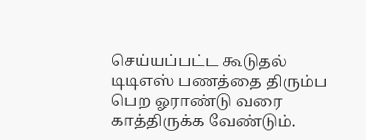செய்யப்பட்ட கூடுதல் டிடிஎஸ் பணத்தை திரும்ப பெற ஓராண்டு வரை காத்திருக்க வேண்டும்.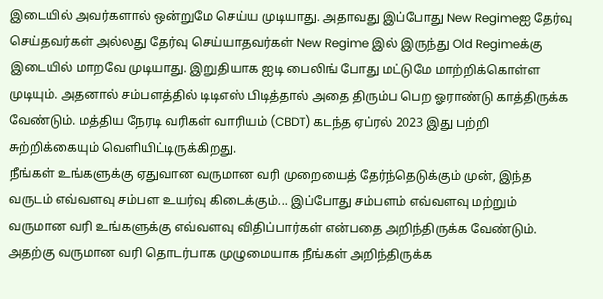இடையில் அவர்களால் ஒன்றுமே செய்ய முடியாது. அதாவது இப்போது New Regimeஐ தேர்வு செய்தவர்கள் அல்லது தேர்வு செய்யாதவர்கள் New Regime இல் இருந்து Old Regimeக்கு இடையில் மாறவே முடியாது. இறுதியாக ஐடி பைலிங் போது மட்டுமே மாற்றிக்கொள்ள முடியும். அதனால் சம்பளத்தில் டிடிஎஸ் பிடித்தால் அதை திரும்ப பெற ஓராண்டு காத்திருக்க வேண்டும். மத்திய நேரடி வரிகள் வாரியம் (CBDT) கடந்த ஏப்ரல் 2023 இது பற்றி சுற்றிக்கையும் வெளியிட்டிருக்கிறது.
நீங்கள் உங்களுக்கு ஏதுவான வருமான வரி முறையைத் தேர்ந்தெடுக்கும் முன், இந்த வருடம் எவ்வளவு சம்பள உயர்வு கிடைக்கும்... இப்போது சம்பளம் எவ்வளவு மற்றும் வருமான வரி உங்களுக்கு எவ்வளவு விதிப்பார்கள் என்பதை அறிந்திருக்க வேண்டும். அதற்கு வருமான வரி தொடர்பாக முழுமையாக நீங்கள் அறிந்திருக்க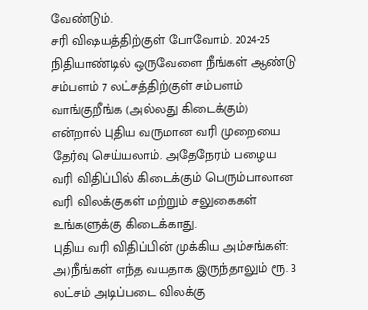வேண்டும்.
சரி விஷயத்திற்குள் போவோம். 2024-25 நிதியாண்டில் ஒருவேளை நீங்கள் ஆண்டு சம்பளம் 7 லட்சத்திற்குள் சம்பளம் வாங்குறீங்க (அல்லது கிடைக்கும்) என்றால் புதிய வருமான வரி முறையை தேர்வு செய்யலாம். அதேநேரம் பழைய வரி விதிப்பில் கிடைக்கும் பெரும்பாலான வரி விலக்குகள் மற்றும் சலுகைகள் உங்களுக்கு கிடைக்காது.
புதிய வரி விதிப்பின் முக்கிய அம்சங்கள்:
அ)நீங்கள் எந்த வயதாக இருந்தாலும் ரூ. 3 லட்சம் அடிப்படை விலக்கு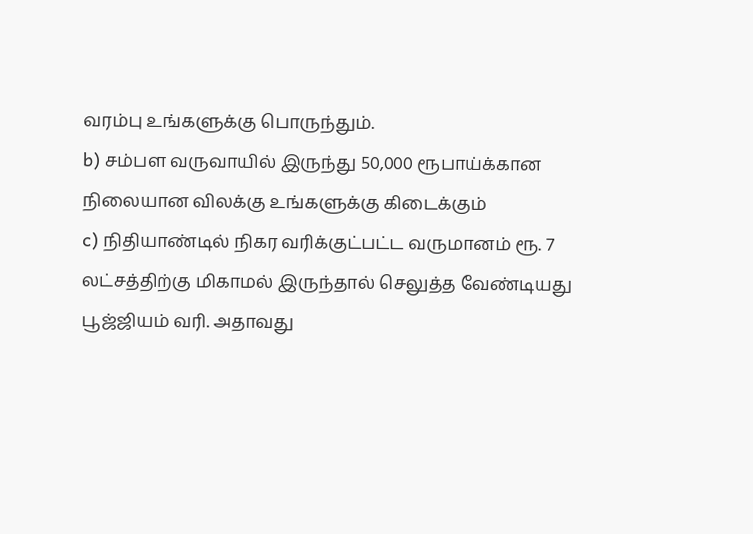வரம்பு உங்களுக்கு பொருந்தும்.
b) சம்பள வருவாயில் இருந்து 50,000 ரூபாய்க்கான நிலையான விலக்கு உங்களுக்கு கிடைக்கும்
c) நிதியாண்டில் நிகர வரிக்குட்பட்ட வருமானம் ரூ. 7 லட்சத்திற்கு மிகாமல் இருந்தால் செலுத்த வேண்டியது பூஜ்ஜியம் வரி. அதாவது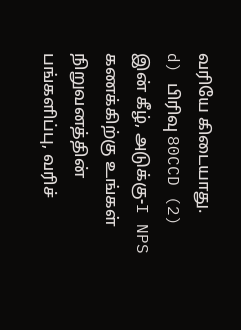வரியே கிடையாது.
d) பிரிவு 80CCD (2) இன் கீழ், அடுக்கு-I NPS கணக்கிற்கு உங்கள் நிறுவனத்தின் பங்களிப்பு, வரிச்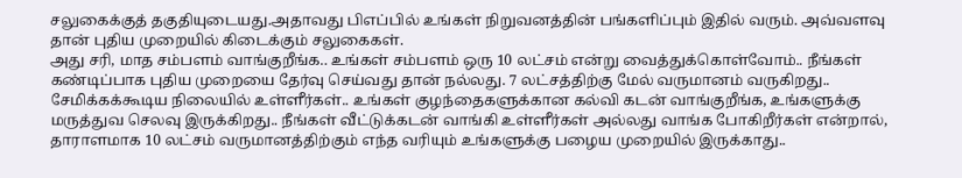சலுகைக்குத் தகுதியுடையது.அதாவது பிஎப்பில் உங்கள் நிறுவனத்தின் பங்களிப்பும் இதில் வரும். அவ்வளவு தான் புதிய முறையில் கிடைக்கும் சலுகைகள்.
அது சரி, மாத சம்பளம் வாங்குறீங்க.. உங்கள் சம்பளம் ஒரு 10 லட்சம் என்று வைத்துக்கொள்வோம்.. நீங்கள் கண்டிப்பாக புதிய முறையை தேர்வு செய்வது தான் நல்லது. 7 லட்சத்திற்கு மேல் வருமானம் வருகிறது.. சேமிக்கக்கூடிய நிலையில் உள்ளீர்கள்.. உங்கள் குழந்தைகளுக்கான கல்வி கடன் வாங்குறீங்க, உங்களுக்கு மருத்துவ செலவு இருக்கிறது.. நீங்கள் வீட்டுக்கடன் வாங்கி உள்ளீர்கள் அல்லது வாங்க போகிறீர்கள் என்றால், தாராளமாக 10 லட்சம் வருமானத்திற்கும் எந்த வரியும் உங்களுக்கு பழைய முறையில் இருக்காது..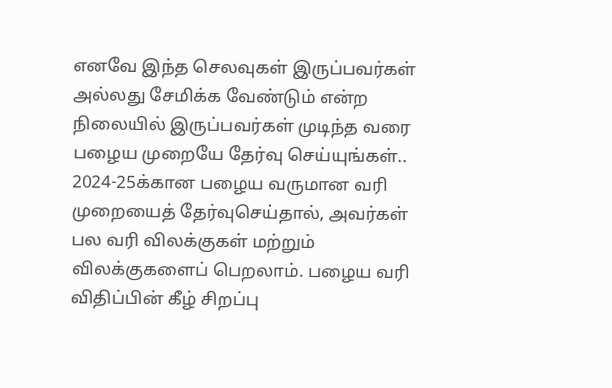எனவே இந்த செலவுகள் இருப்பவர்கள் அல்லது சேமிக்க வேண்டும் என்ற நிலையில் இருப்பவர்கள் முடிந்த வரை பழைய முறையே தேர்வு செய்யுங்கள்..
2024-25க்கான பழைய வருமான வரி முறையைத் தேர்வுசெய்தால், அவர்கள் பல வரி விலக்குகள் மற்றும் விலக்குகளைப் பெறலாம். பழைய வரி விதிப்பின் கீழ் சிறப்பு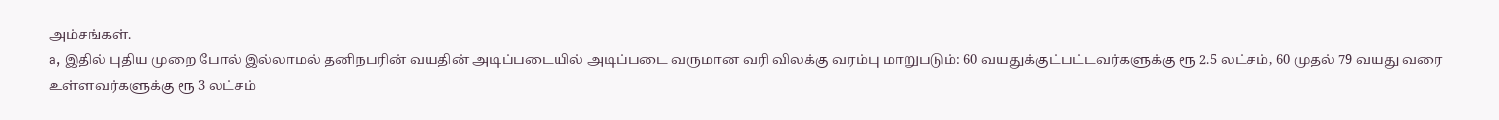அம்சங்கள்.
a, இதில் புதிய முறை போல் இல்லாமல் தனிநபரின் வயதின் அடிப்படையில் அடிப்படை வருமான வரி விலக்கு வரம்பு மாறுபடும்: 60 வயதுக்குட்பட்டவர்களுக்கு ரூ 2.5 லட்சம், 60 முதல் 79 வயது வரை உள்ளவர்களுக்கு ரூ 3 லட்சம்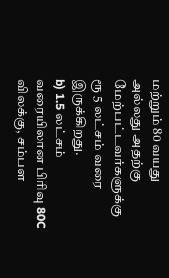மற்றும் 80 வயது அல்லது அதற்கு மேற்பட்டவர்களுக்கு ரூ 5 லட்சம் வரை இருக்கிறது.
b) 1.5 லட்சம் வரையிலான பிரிவு 80C விலக்கு, சம்பள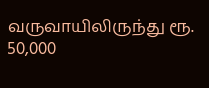வருவாயிலிருந்து ரூ. 50,000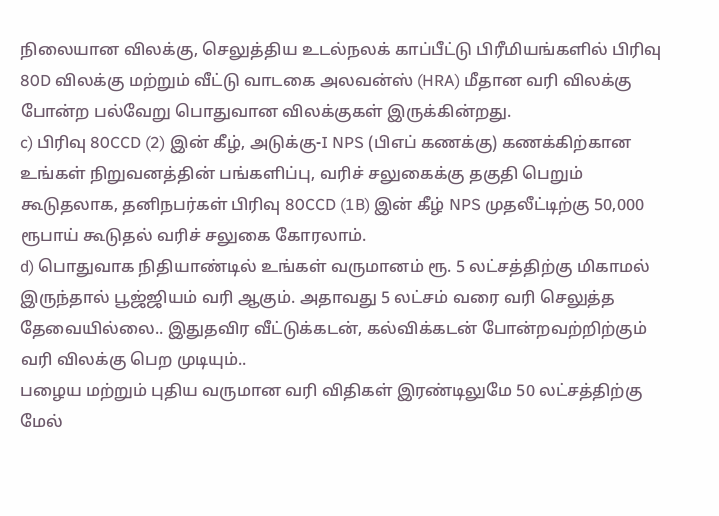நிலையான விலக்கு, செலுத்திய உடல்நலக் காப்பீட்டு பிரீமியங்களில் பிரிவு 80D விலக்கு மற்றும் வீட்டு வாடகை அலவன்ஸ் (HRA) மீதான வரி விலக்கு போன்ற பல்வேறு பொதுவான விலக்குகள் இருக்கின்றது.
c) பிரிவு 80CCD (2) இன் கீழ், அடுக்கு-I NPS (பிஎப் கணக்கு) கணக்கிற்கான உங்கள் நிறுவனத்தின் பங்களிப்பு, வரிச் சலுகைக்கு தகுதி பெறும் கூடுதலாக, தனிநபர்கள் பிரிவு 80CCD (1B) இன் கீழ் NPS முதலீட்டிற்கு 50,000 ரூபாய் கூடுதல் வரிச் சலுகை கோரலாம்.
d) பொதுவாக நிதியாண்டில் உங்கள் வருமானம் ரூ. 5 லட்சத்திற்கு மிகாமல் இருந்தால் பூஜ்ஜியம் வரி ஆகும். அதாவது 5 லட்சம் வரை வரி செலுத்த தேவையில்லை.. இதுதவிர வீட்டுக்கடன், கல்விக்கடன் போன்றவற்றிற்கும் வரி விலக்கு பெற முடியும்..
பழைய மற்றும் புதிய வருமான வரி விதிகள் இரண்டிலுமே 50 லட்சத்திற்கு மேல்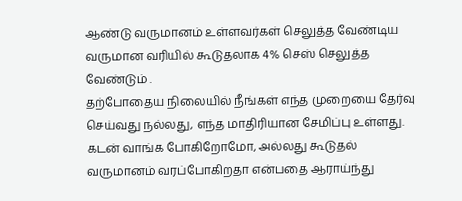ஆண்டு வருமானம் உள்ளவர்கள் செலுத்த வேண்டிய வருமான வரியில் கூடுதலாக 4% செஸ் செலுத்த வேண்டும் .
தற்போதைய நிலையில் நீங்கள் எந்த முறையை தேர்வு செய்வது நல்லது, எந்த மாதிரியான சேமிப்பு உள்ளது. கடன் வாங்க போகிறோமோ, அல்லது கூடுதல் வருமானம் வரப்போகிறதா என்பதை ஆராய்ந்து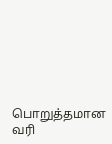பொறுத்தமான வரி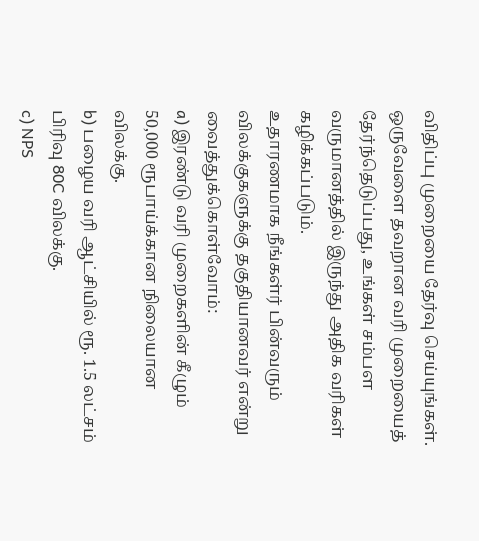விதிப்பு முறையை தேர்வு செய்யுங்கள். ஒருவேளை தவறான வரி முறையைத் தேர்ந்தெடுப்பது, உங்கள் சம்பள வருமானத்தில் இருந்து அதிக வரிகள் கழிக்கப்படும்.
உதாரணமாக நீங்கள்ர் பின்வரும் விலக்குகளுக்கு தகுதியானவர் என்று வைத்துக்கொள்வோம்:
a) இரண்டு வரி முறைகளின் கீழும் 50,000 ரூபாய்க்கான நிலையான விலக்கு.
b) பழைய வரி ஆட்சியில் ரூ. 1.5 லட்சம் பிரிவு 80C விலக்கு.
c) NPS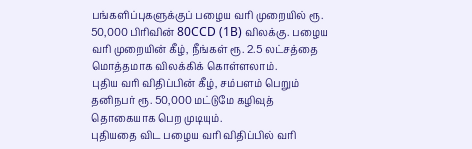பங்களிப்புகளுக்குப் பழைய வரி முறையில் ரூ. 50,000 பிரிவின் 80CCD (1B) விலக்கு. பழைய வரி முறையின் கீழ், நீங்கள் ரூ. 2.5 லட்சத்தை மொத்தமாக விலக்கிக் கொள்ளலாம்.
புதிய வரி விதிப்பின் கீழ், சம்பளம் பெறும் தனிநபர் ரூ. 50,000 மட்டுமே கழிவுத் தொகையாக பெற முடியும்.
புதியதை விட பழைய வரி விதிப்பில் வரி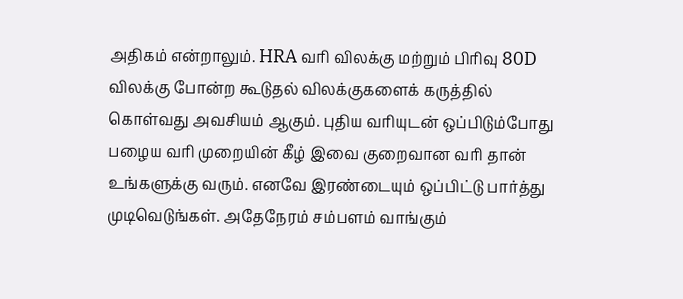அதிகம் என்றாலும். HRA வரி விலக்கு மற்றும் பிரிவு 80D விலக்கு போன்ற கூடுதல் விலக்குகளைக் கருத்தில் கொள்வது அவசியம் ஆகும். புதிய வரியுடன் ஒப்பிடும்போது பழைய வரி முறையின் கீழ் இவை குறைவான வரி தான் உங்களுக்கு வரும். எனவே இரண்டையும் ஒப்பிட்டு பார்த்து முடிவெடுங்கள். அதேநேரம் சம்பளம் வாங்கும்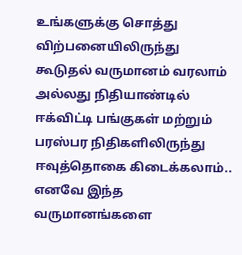உங்களுக்கு சொத்து விற்பனையிலிருந்து கூடுதல் வருமானம் வரலாம் அல்லது நிதியாண்டில் ஈக்விட்டி பங்குகள் மற்றும் பரஸ்பர நிதிகளிலிருந்து ஈவுத்தொகை கிடைக்கலாம்.. எனவே இந்த வருமானங்களை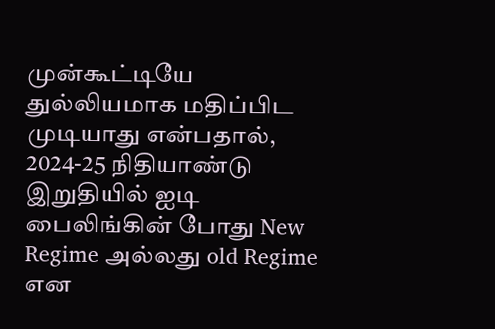முன்கூட்டியே துல்லியமாக மதிப்பிட முடியாது என்பதால், 2024-25 நிதியாண்டு இறுதியில் ஐடி பைலிங்கின் போது New Regime அல்லது old Regime என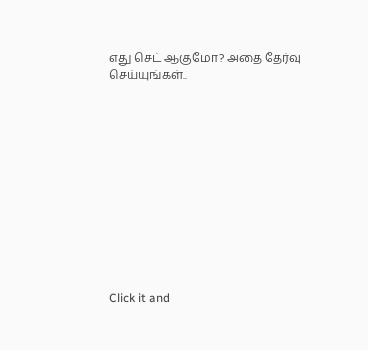எது செட் ஆகுமோ? அதை தேர்வு செய்யுங்கள்..












Click it and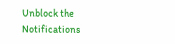Unblock the Notifications